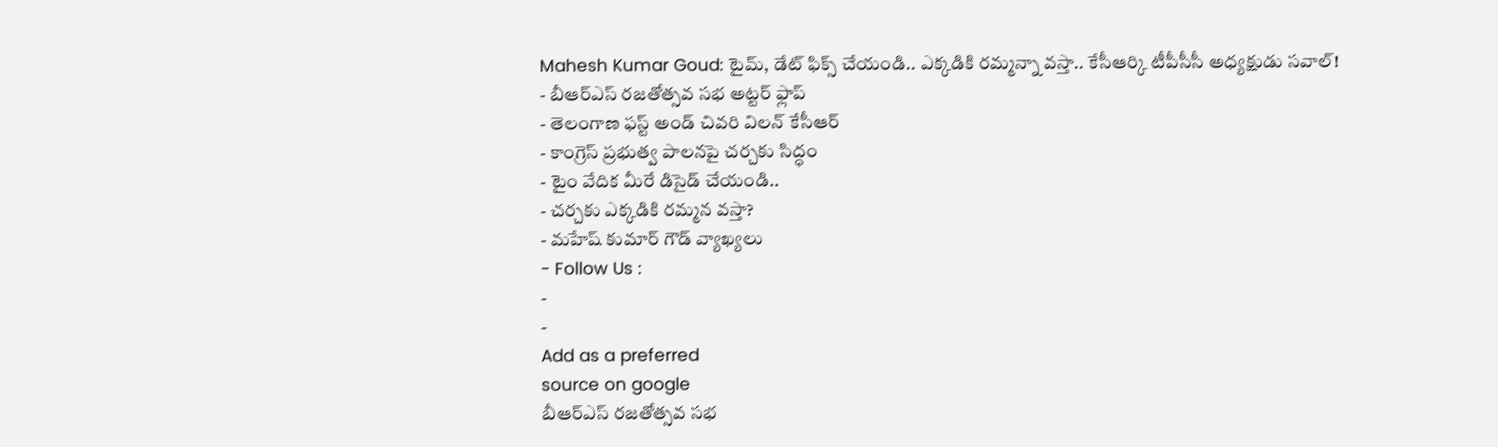Mahesh Kumar Goud: టైమ్, డేట్ ఫిక్స్ చేయండి.. ఎక్కడికి రమ్మన్నా వస్తా.. కేసీఆర్కి టీపీసీసీ అధ్యక్షుడు సవాల్!
- బీఆర్ఎస్ రజతోత్సవ సభ అట్టర్ ఫ్లాప్
- తెలంగాణ ఫస్ట్ అండ్ చివరి విలన్ కేసీఆర్
- కాంగ్రెస్ ప్రభుత్వ పాలనపై చర్చకు సిద్ధం
- టైం వేదిక మీరే డిసైడ్ చేయండి..
- చర్చకు ఎక్కడికి రమ్మన వస్తా?
- మహేష్ కుమార్ గౌడ్ వ్యాఖ్యలు
- Follow Us :
-
-
Add as a preferred
source on google
బీఆర్ఎస్ రజతోత్సవ సభ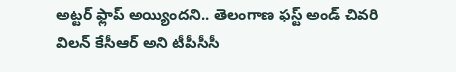అట్టర్ ఫ్లాప్ అయ్యిందని.. తెలంగాణ ఫస్ట్ అండ్ చివరి విలన్ కేసీఆర్ అని టీపీసీసీ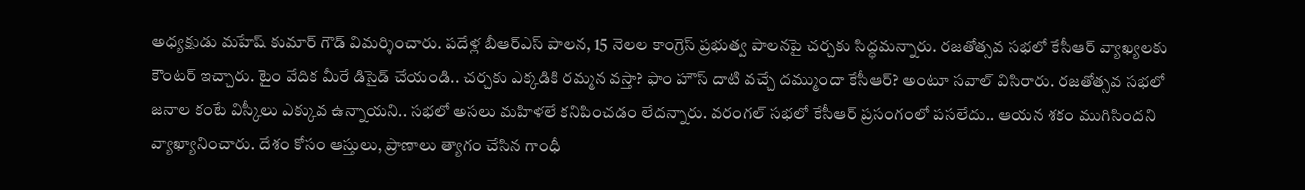అధ్యక్షుడు మహేష్ కుమార్ గౌడ్ విమర్శించారు. పదేళ్ల బీఆర్ఎస్ పాలన, 15 నెలల కాంగ్రెస్ ప్రభుత్వ పాలనపై చర్చకు సిద్ధమన్నారు. రజతోత్సవ సభలో కేసీఆర్ వ్యాఖ్యలకు కౌంటర్ ఇచ్చారు. టైం వేదిక మీరే డిసైడ్ చేయండి.. చర్చకు ఎక్కడికి రమ్మన వస్తా? ఫాం హౌస్ దాటి వచ్చే దమ్ముందా కేసీఆర్? అంటూ సవాల్ విసిరారు. రజతోత్సవ సభలో జనాల కంటే విస్కీలు ఎక్కువ ఉన్నాయని.. సభలో అసలు మహిళలే కనిపించడం లేదన్నారు. వరంగల్ సభలో కేసీఆర్ ప్రసంగంలో పసలేదు.. ఆయన శకం ముగిసిందని వ్యాఖ్యానించారు. దేశం కోసం ఆస్తులు, ప్రాణాలు త్యాగం చేసిన గాంధీ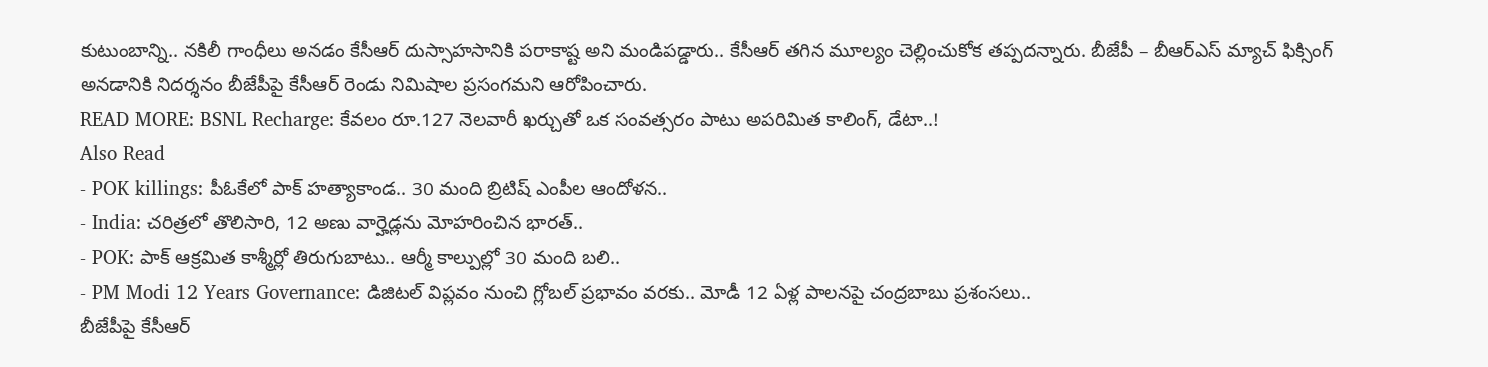కుటుంబాన్ని.. నకిలీ గాంధీలు అనడం కేసీఆర్ దుస్సాహసానికి పరాకాష్ట అని మండిపడ్డారు.. కేసీఆర్ తగిన మూల్యం చెల్లించుకోక తప్పదన్నారు. బీజేపీ – బీఆర్ఎస్ మ్యాచ్ ఫిక్సింగ్ అనడానికి నిదర్శనం బీజేపీపై కేసీఆర్ రెండు నిమిషాల ప్రసంగమని ఆరోపించారు.
READ MORE: BSNL Recharge: కేవలం రూ.127 నెలవారీ ఖర్చుతో ఒక సంవత్సరం పాటు అపరిమిత కాలింగ్, డేటా..!
Also Read
- POK killings: పీఓకేలో పాక్ హత్యాకాండ.. 30 మంది బ్రిటిష్ ఎంపీల ఆందోళన..
- India: చరిత్రలో తొలిసారి, 12 అణు వార్హెడ్లను మోహరించిన భారత్..
- POK: పాక్ ఆక్రమిత కాశ్మీర్లో తిరుగుబాటు.. ఆర్మీ కాల్పుల్లో 30 మంది బలి..
- PM Modi 12 Years Governance: డిజిటల్ విప్లవం నుంచి గ్లోబల్ ప్రభావం వరకు.. మోడీ 12 ఏళ్ల పాలనపై చంద్రబాబు ప్రశంసలు..
బీజేపీపై కేసీఆర్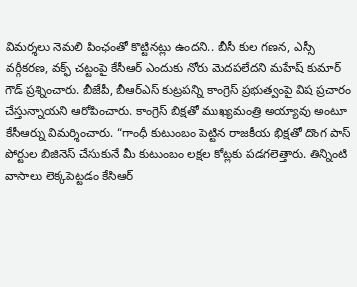విమర్శలు నెమలి పింఛంతో కొట్టినట్లు ఉందని.. బీసీ కుల గణన, ఎస్సీ వర్గీకరణ, వక్ఫ్ చట్టంపై కేసీఆర్ ఎందుకు నోరు మెదపలేదని మహేష్ కుమార్ గౌడ్ ప్రశ్నించారు. బీజేపీ, బీఆర్ఎస్ కుట్రపన్ని కాంగ్రెస్ ప్రభుత్వంపై విష ప్రచారం చేస్తున్నాయని ఆరోపించారు. కాంగ్రెస్ బిక్షతో ముఖ్యమంత్రి అయ్యావు అంటూ కేసీఆర్ను విమర్శించారు. “గాంధీ కుటుంబం పెట్టిన రాజకీయ భిక్షతో దొంగ పాస్ పోర్టుల బిజినెస్ చేసుకునే మీ కుటుంబం లక్షల కోట్లకు పడగలెత్తారు. తిన్నింటి వాసాలు లెక్కపెట్టడం కేసిఆర్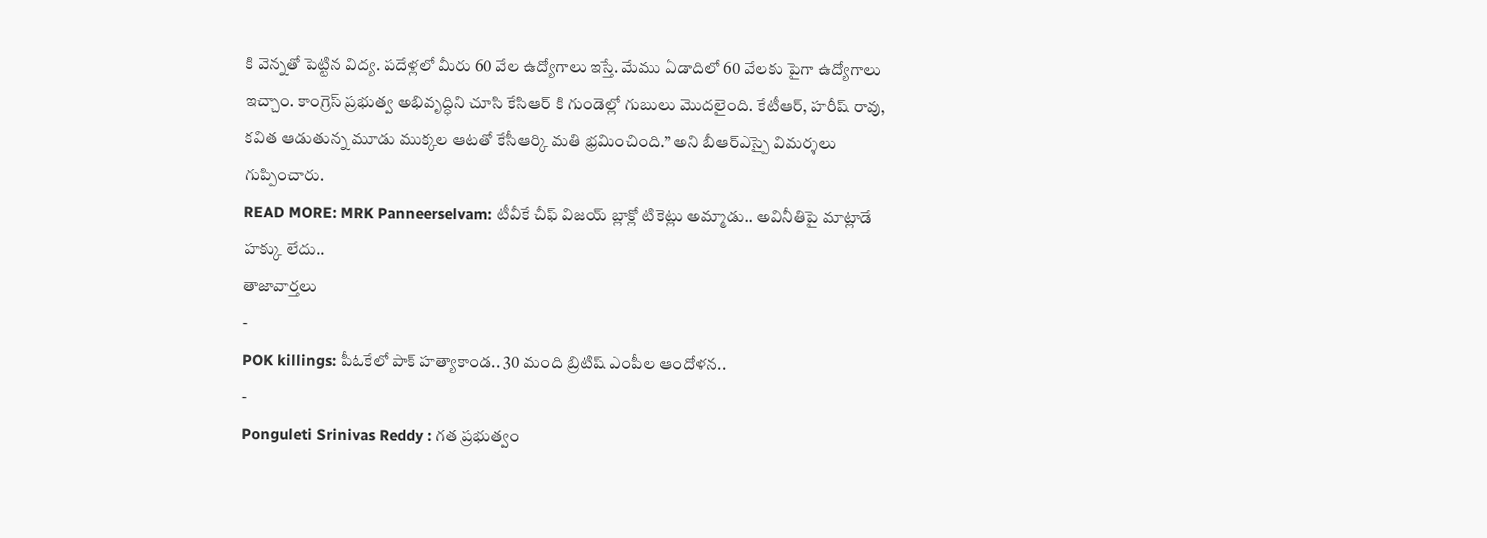కి వెన్నతో పెట్టిన విద్య. పదేళ్లలో మీరు 60 వేల ఉద్యోగాలు ఇస్తే. మేము ఏడాదిలో 60 వేలకు పైగా ఉద్యోగాలు ఇచ్చాం. కాంగ్రెస్ ప్రభుత్వ అభివృద్ధిని చూసి కేసిఆర్ కి గుండెల్లో గుబులు మొదలైంది. కేటీఆర్, హరీష్ రావు, కవిత ఆడుతున్న మూడు ముక్కల ఆటతో కేసీఆర్కి మతి భ్రమించింది.” అని బీఆర్ఎస్పై విమర్శలు గుప్పించారు.
READ MORE: MRK Panneerselvam: టీవీకే చీఫ్ విజయ్ బ్లాక్లో టికెట్లు అమ్మాడు.. అవినీతిపై మాట్లాడే హక్కు లేదు..
తాజావార్తలు
-
POK killings: పీఓకేలో పాక్ హత్యాకాండ.. 30 మంది బ్రిటిష్ ఎంపీల ఆందోళన..
-
Ponguleti Srinivas Reddy : గత ప్రభుత్వం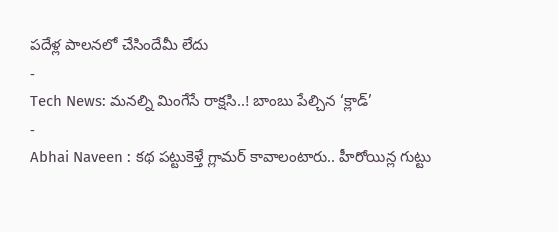పదేళ్ల పాలనలో చేసిందేమీ లేదు
-
Tech News: మనల్ని మింగేసే రాక్షసి..! బాంబు పేల్చిన ‘క్లాడ్’
-
Abhai Naveen : కథ పట్టుకెళ్తే గ్లామర్ కావాలంటారు.. హీరోయిన్ల గుట్టు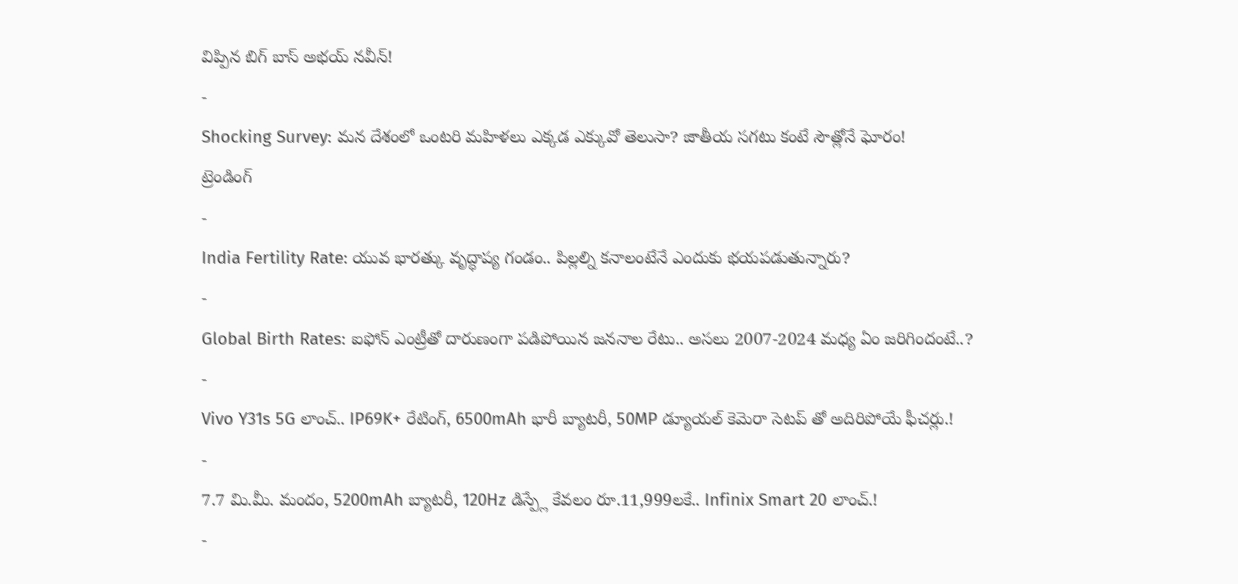విప్పిన బిగ్ బాస్ అభయ్ నవీన్!
-
Shocking Survey: మన దేశంలో ఒంటరి మహిళలు ఎక్కడ ఎక్కువో తెలుసా? జాతీయ సగటు కంటే సౌత్లోనే ఘోరం!
ట్రెండింగ్
-
India Fertility Rate: యువ భారత్కు వృద్ధాప్య గండం.. పిల్లల్ని కనాలంటేనే ఎందుకు భయపడుతున్నారు?
-
Global Birth Rates: ఐఫోన్ ఎంట్రీతో దారుణంగా పడిపోయిన జననాల రేటు.. అసలు 2007-2024 మధ్య ఏం జరిగిందంటే..?
-
Vivo Y31s 5G లాంచ్.. IP69K+ రేటింగ్, 6500mAh భారీ బ్యాటరీ, 50MP డ్యూయల్ కెమెరా సెటప్ తో అదిరిపోయే ఫీచర్లు.!
-
7.7 మి.మీ. మందం, 5200mAh బ్యాటరీ, 120Hz డిస్ప్లే కేవలం రూ.11,999లకే.. Infinix Smart 20 లాంచ్.!
-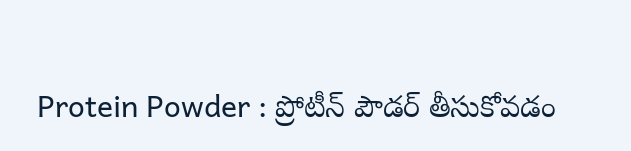Protein Powder : ప్రోటీన్ పౌడర్ తీసుకోవడం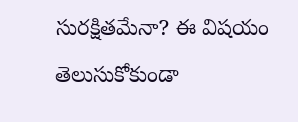సురక్షితమేనా? ఈ విషయం తెలుసుకోకుండా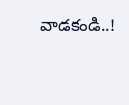వాడకండి..!